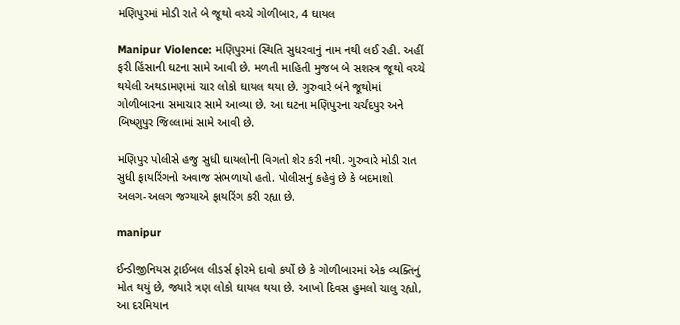મણિપુરમાં મોડી રાતે બે જૂથો વચ્ચે ગોળીબાર, 4 ઘાયલ

Manipur Violence: મણિપુરમાં સ્થિતિ સુધરવાનું નામ નથી લઈ રહી. અહીં ફરી હિંસાની ઘટના સામે આવી છે. મળતી માહિતી મુજબ બે સશસ્ત્ર જૂથો વચ્ચે થયેલી અથડામણમાં ચાર લોકો ઘાયલ થયા છે. ગુરુવારે બંને જૂથોમાં ગોળીબારના સમાચાર સામે આવ્યા છે. આ ઘટના મણિપુરના ચર્ચંદપુર અને બિષ્ણુપુર જિલ્લામાં સામે આવી છે.

મણિપુર પોલીસે હજુ સુધી ઘાયલોની વિગતો શેર કરી નથી. ગુરુવારે મોડી રાત સુધી ફાયરિંગનો અવાજ સંભળાયો હતો. પોલીસનું કહેવું છે કે બદમાશો અલગ-અલગ જગ્યાએ ફાયરિંગ કરી રહ્યા છે.

manipur

ઈન્ડીજીનિયસ ટ્રાઈબલ લીડર્સ ફોરમે દાવો કર્યો છે કે ગોળીબારમાં એક વ્યક્તિનું મોત થયું છે, જ્યારે ત્રણ લોકો ઘાયલ થયા છે. આખો દિવસ હુમલો ચાલુ રહ્યો, આ દરમિયાન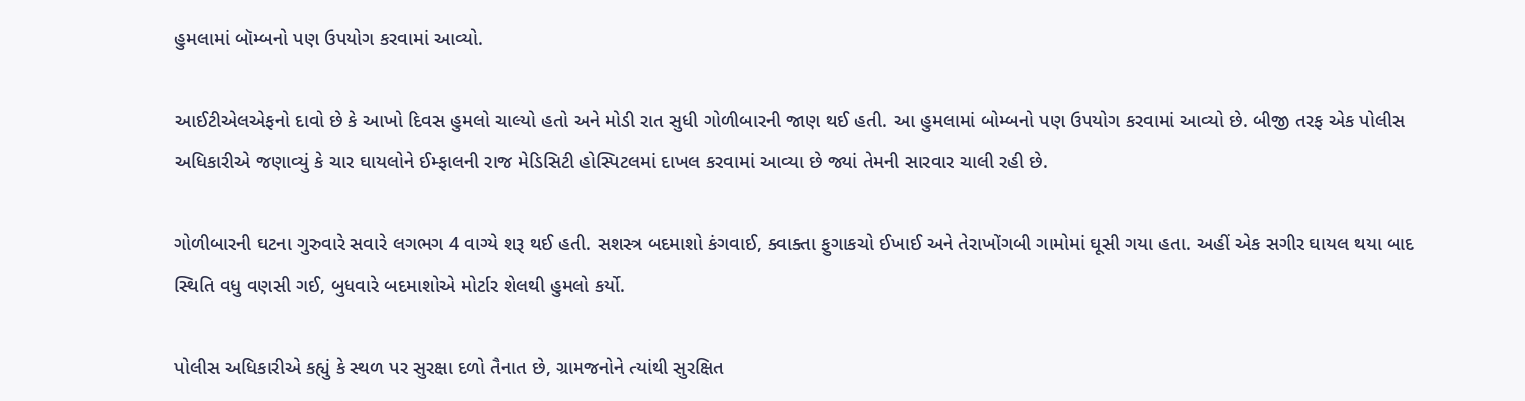હુમલામાં બૉમ્બનો પણ ઉપયોગ કરવામાં આવ્યો.

આઈટીએલએફનો દાવો છે કે આખો દિવસ હુમલો ચાલ્યો હતો અને મોડી રાત સુધી ગોળીબારની જાણ થઈ હતી. આ હુમલામાં બોમ્બનો પણ ઉપયોગ કરવામાં આવ્યો છે. બીજી તરફ એક પોલીસ અધિકારીએ જણાવ્યું કે ચાર ઘાયલોને ઈમ્ફાલની રાજ મેડિસિટી હોસ્પિટલમાં દાખલ કરવામાં આવ્યા છે જ્યાં તેમની સારવાર ચાલી રહી છે.

ગોળીબારની ઘટના ગુરુવારે સવારે લગભગ 4 વાગ્યે શરૂ થઈ હતી. સશસ્ત્ર બદમાશો કંગવાઈ, ક્વાક્તા ફુગાકચો ઈખાઈ અને તેરાખોંગબી ગામોમાં ઘૂસી ગયા હતા. અહીં એક સગીર ઘાયલ થયા બાદ સ્થિતિ વધુ વણસી ગઈ, બુધવારે બદમાશોએ મોર્ટાર શેલથી હુમલો કર્યો.

પોલીસ અધિકારીએ કહ્યું કે સ્થળ પર સુરક્ષા દળો તૈનાત છે, ગ્રામજનોને ત્યાંથી સુરક્ષિત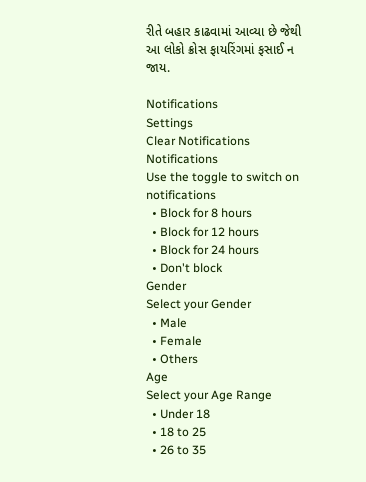રીતે બહાર કાઢવામાં આવ્યા છે જેથી આ લોકો ક્રોસ ફાયરિંગમાં ફસાઈ ન જાય.

Notifications
Settings
Clear Notifications
Notifications
Use the toggle to switch on notifications
  • Block for 8 hours
  • Block for 12 hours
  • Block for 24 hours
  • Don't block
Gender
Select your Gender
  • Male
  • Female
  • Others
Age
Select your Age Range
  • Under 18
  • 18 to 25
  • 26 to 35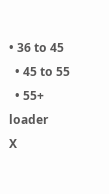• 36 to 45
  • 45 to 55
  • 55+
loader
X